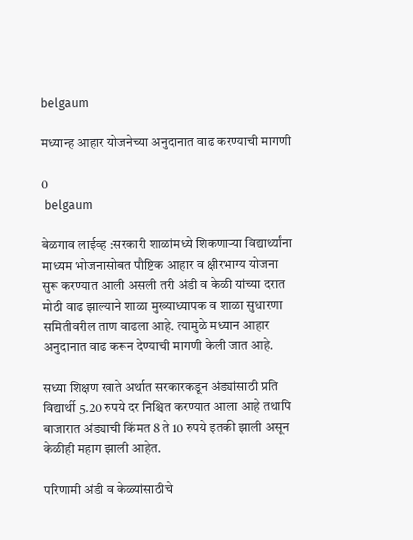belgaum

मध्यान्ह आहार योजनेच्या अनुदानात वाढ करण्याची मागणी

0
 belgaum

बेळगाव लाईव्ह :सरकारी शाळांमध्ये शिकणाऱ्या विद्यार्थ्यांना माध्यम भोजनासोबत पौष्टिक आहार व क्षीरभाग्य योजना सुरू करण्यात आली असली तरी अंडी व केळी यांच्या दरात मोठी वाढ झाल्याने शाळा मुख्याध्यापक व शाळा सुधारणा समितीवरील ताण वाढला आहे. त्यामुळे मध्यान आहार अनुदानात वाढ करून देण्याची मागणी केली जात आहे.

सध्या शिक्षण खाते अर्थात सरकारकडून अंड्यांसाठी प्रति विद्यार्थी 5.20 रुपये दर निश्चित करण्यात आला आहे तथापि बाजारात अंड्याची किंमत 8 ते 10 रुपये इतकी झाली असून केळीही महाग झाली आहेत.

परिणामी अंडी व केळ्यांसाठीचे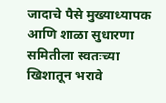जादाचे पैसे मुख्याध्यापक आणि शाळा सुधारणा समितीला स्वतःच्या खिशातून भरावे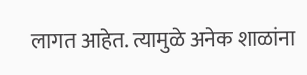लागत आहेत. त्यामुळे अनेक शाळांना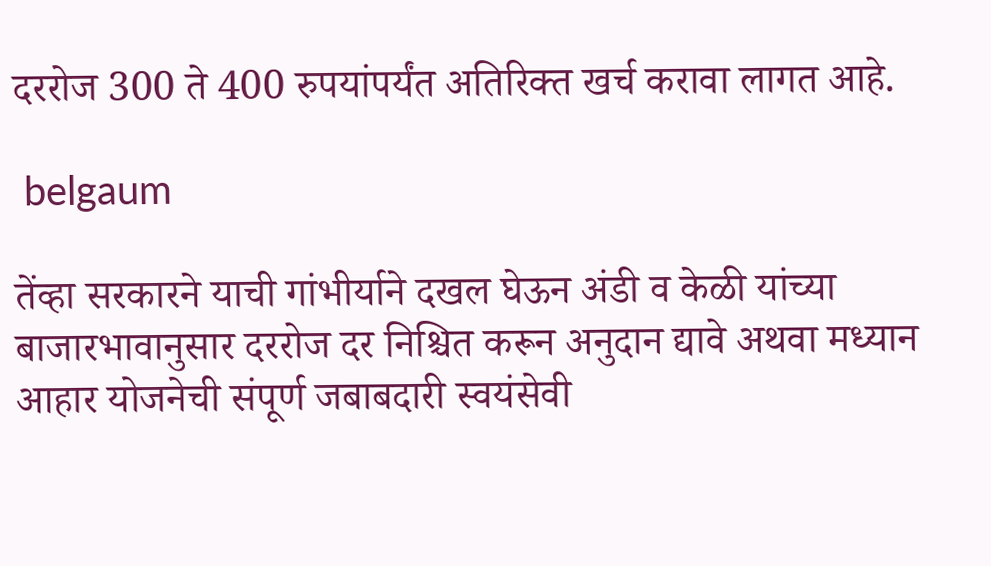दररोज 300 ते 400 रुपयांपर्यंत अतिरिक्त खर्च करावा लागत आहे.

 belgaum

तेंव्हा सरकारने याची गांभीर्याने दखल घेऊन अंडी व केळी यांच्या बाजारभावानुसार दररोज दर निश्चित करून अनुदान द्यावे अथवा मध्यान आहार योजनेची संपूर्ण जबाबदारी स्वयंसेवी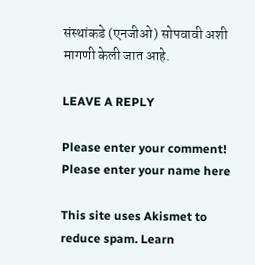संस्थांकडे (एनजीओ) सोपवावी अशी मागणी केली जात आहे.

LEAVE A REPLY

Please enter your comment!
Please enter your name here

This site uses Akismet to reduce spam. Learn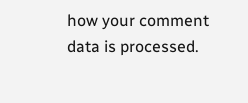how your comment data is processed.